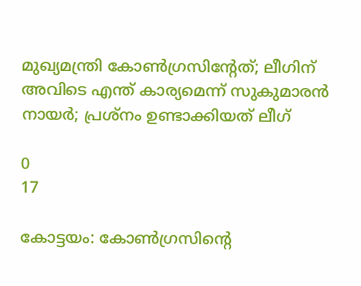മുഖ്യമന്ത്രി കോണ്‍ഗ്രസിന്റേത്; ലീഗിന് അവിടെ എന്ത് കാര്യമെന്ന് സുകുമാരന്‍ നായര്‍; പ്രശ്‌നം ഉണ്ടാക്കിയത് ലീഗ്

0
17

കോട്ടയം: കോണ്‍ഗ്രസിന്റെ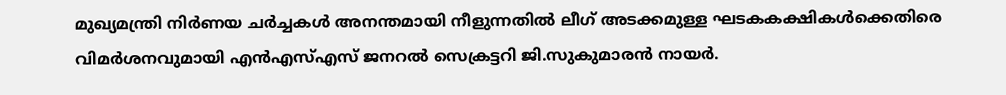മുഖ്യമന്ത്രി നിര്‍ണയ ചര്‍ച്ചകള്‍ അനന്തമായി നീളുന്നതില്‍ ലീഗ് അടക്കമുള്ള ഘടകകക്ഷികള്‍ക്കെതിരെ വിമര്‍ശനവുമായി എന്‍എസ്എസ് ജനറല്‍ സെക്രട്ടറി ജി.സുകുമാരന്‍ നായര്‍.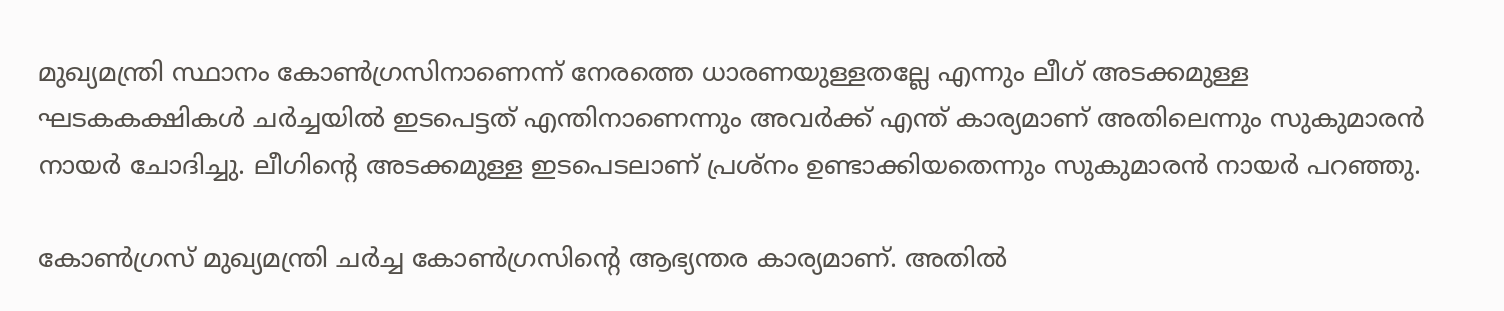മുഖ്യമന്ത്രി സ്ഥാനം കോണ്‍ഗ്രസിനാണെന്ന് നേരത്തെ ധാരണയുള്ളതല്ലേ എന്നും ലീഗ് അടക്കമുള്ള ഘടകകക്ഷികള്‍ ചര്‍ച്ചയില്‍ ഇടപെട്ടത് എന്തിനാണെന്നും അവര്‍ക്ക് എന്ത് കാര്യമാണ് അതിലെന്നും സുകുമാരന്‍ നായര്‍ ചോദിച്ചു. ലീഗിന്റെ അടക്കമുള്ള ഇടപെടലാണ് പ്രശ്‌നം ഉണ്ടാക്കിയതെന്നും സുകുമാരന്‍ നായര്‍ പറഞ്ഞു.

കോണ്‍ഗ്രസ് മുഖ്യമന്ത്രി ചര്‍ച്ച കോണ്‍ഗ്രസിന്റെ ആഭ്യന്തര കാര്യമാണ്. അതില്‍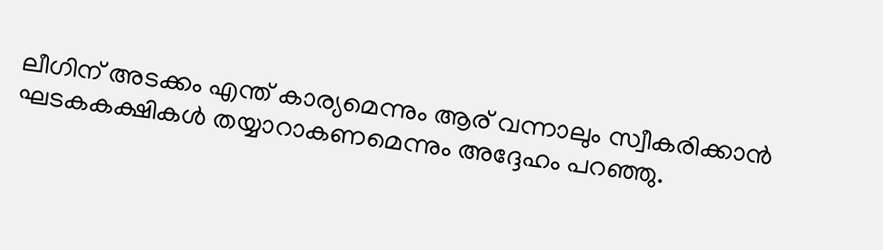ലീഗിന് അടക്കം എന്ത് കാര്യമെന്നും ആര് വന്നാലും സ്വീകരിക്കാന്‍ ഘടകകക്ഷികള്‍ തയ്യാറാകണമെന്നും അദ്ദേഹം പറഞ്ഞു.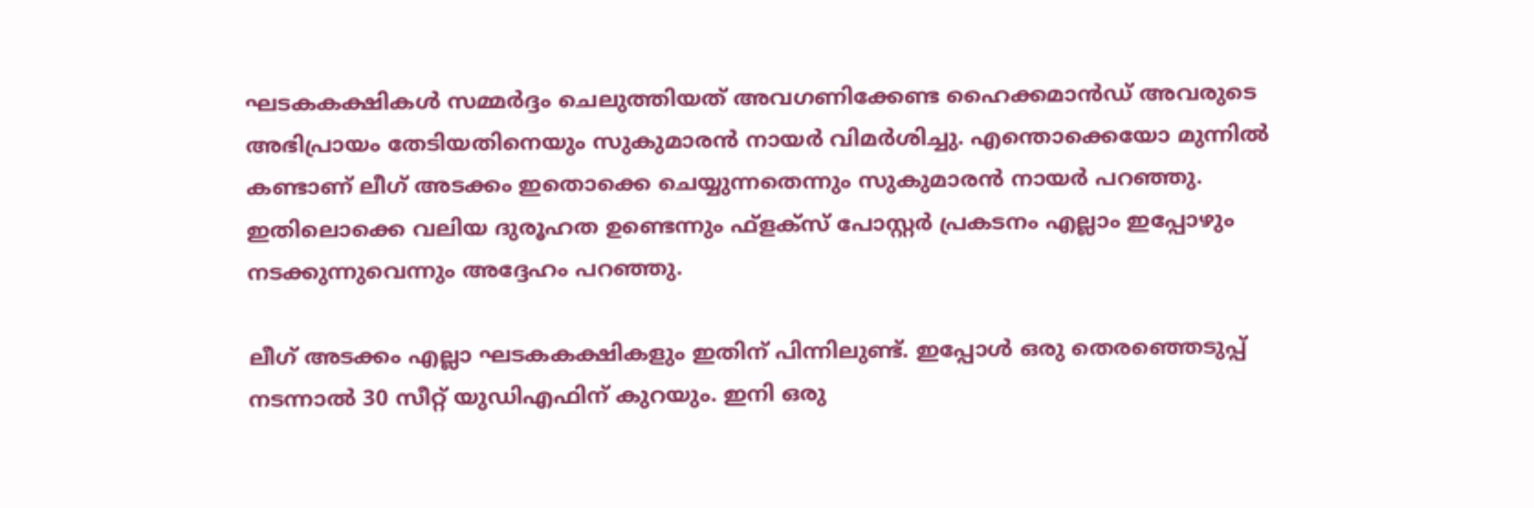ഘടകകക്ഷികള്‍ സമ്മര്‍ദ്ദം ചെലുത്തിയത് അവഗണിക്കേണ്ട ഹൈക്കമാന്‍ഡ് അവരുടെ അഭിപ്രായം തേടിയതിനെയും സുകുമാരന്‍ നായര്‍ വിമര്‍ശിച്ചു. എന്തൊക്കെയോ മുന്നില്‍ കണ്ടാണ് ലീഗ് അടക്കം ഇതൊക്കെ ചെയ്യുന്നതെന്നും സുകുമാരന്‍ നായര്‍ പറഞ്ഞു. ഇതിലൊക്കെ വലിയ ദുരൂഹത ഉണ്ടെന്നും ഫ്‌ളക്‌സ് പോസ്റ്റര്‍ പ്രകടനം എല്ലാം ഇപ്പോഴും നടക്കുന്നുവെന്നും അദ്ദേഹം പറഞ്ഞു.

ലീഗ് അടക്കം എല്ലാ ഘടകകക്ഷികളും ഇതിന് പിന്നിലുണ്ട്. ഇപ്പോള്‍ ഒരു തെരഞ്ഞെടുപ്പ് നടന്നാല്‍ 30 സീറ്റ് യുഡിഎഫിന് കുറയും. ഇനി ഒരു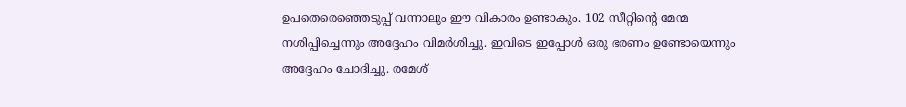ഉപതെരെഞ്ഞെടുപ്പ് വന്നാലും ഈ വികാരം ഉണ്ടാകും. 102 സീറ്റിന്റെ മേന്മ നശിപ്പിച്ചെന്നും അദ്ദേഹം വിമര്‍ശിച്ചു. ഇവിടെ ഇപ്പോള്‍ ഒരു ഭരണം ഉണ്ടോയെന്നും അദ്ദേഹം ചോദിച്ചു. രമേശ്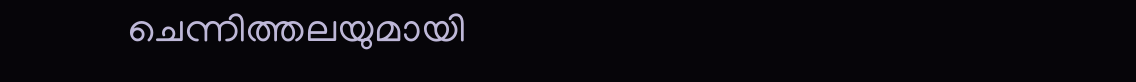ചെന്നിത്തലയുമായി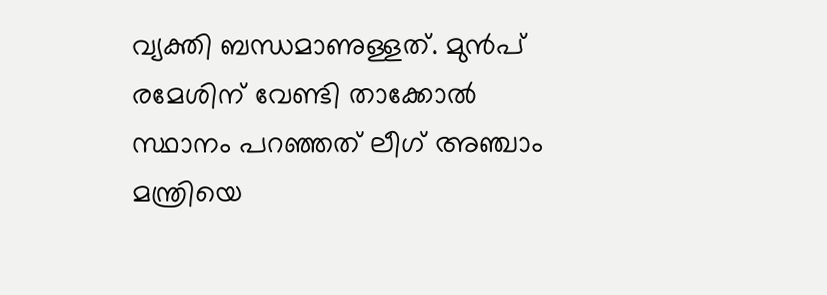വ്യക്തി ബന്ധമാണുള്ളത്. മുന്‍പ് രമേശിന് വേണ്ടി താക്കോല്‍ സ്ഥാനം പറഞ്ഞത് ലീഗ് അഞ്ചാം മന്ത്രിയെ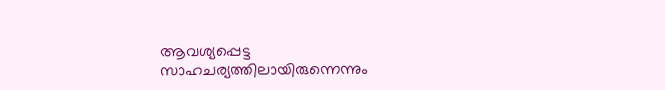ആവശ്യപ്പെട്ട സാഹചര്യത്തിലായിരുന്നെന്നും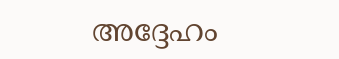അദ്ദേഹം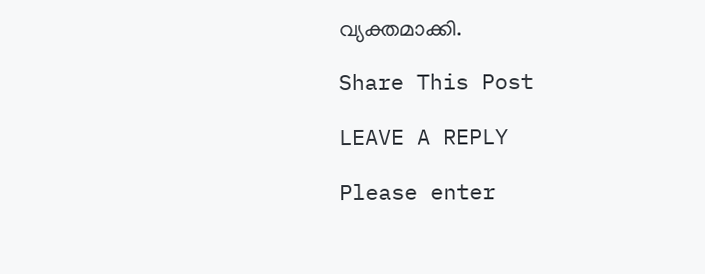വ്യക്തമാക്കി.

Share This Post

LEAVE A REPLY

Please enter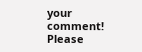your comment!
Please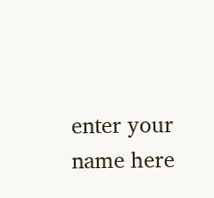enter your name here